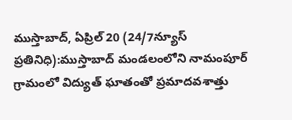ముస్తాబాద్, ఏప్రిల్ 20 (24/7న్యూస్ ప్రతినిధి):ముస్తాబాద్ మండలంలోని నామంపూర్ గ్రామంలో విద్యుత్ ఘాతంతో ప్రమాదవశాత్తు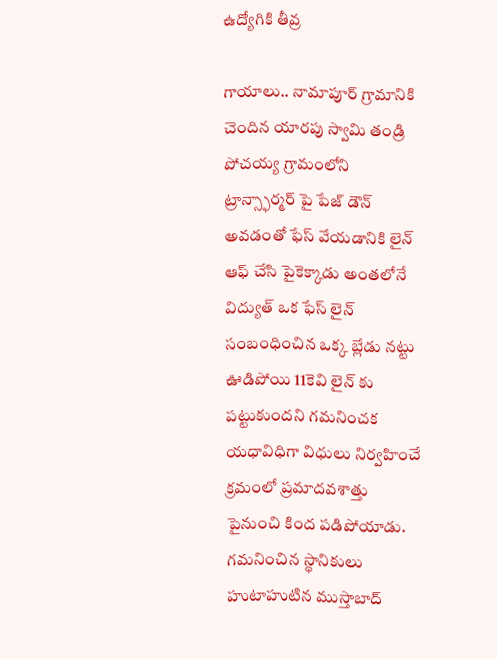ఉద్యోగికి తీవ్ర

గాయాలు.. నామాపూర్ గ్రామానికి చెందిన యారపు స్వామి తండ్రి పోచయ్య గ్రామంలోని ట్రాన్స్ఫార్మర్ పై పేజ్ డౌన్ అవడంతో ఫేస్ వేయడానికి లైన్ ఆఫ్ చేసి పైకెక్కాడు అంతలోనే విద్యుత్ ఒక ఫేస్ లైన్ సంబంధించిన ఒక్క బ్లేడు నట్టు ఊడిపోయి 11కెవి లైన్ కు పట్టుకుందని గమనించక యధావిధిగా విధులు నిర్వహించే క్రమంలో ప్రమాదవశాత్తు పైనుంచి కింద పడిపోయాడు. గమనించిన స్థానికులు హుటాహుటిన ముస్తాబాద్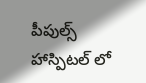పీపుల్స్ హాస్పిటల్ లో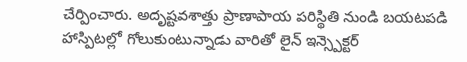చేర్పించారు. అదృష్టవశాత్తు ప్రాణాపాయ పరిస్థితి నుండి బయటపడి హాస్పిటల్లో గోలుకుంటున్నాడు వారితో లైన్ ఇన్స్పెక్టర్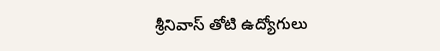శ్రీనివాస్ తోటి ఉద్యోగులు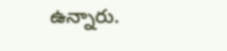ఉన్నారు.